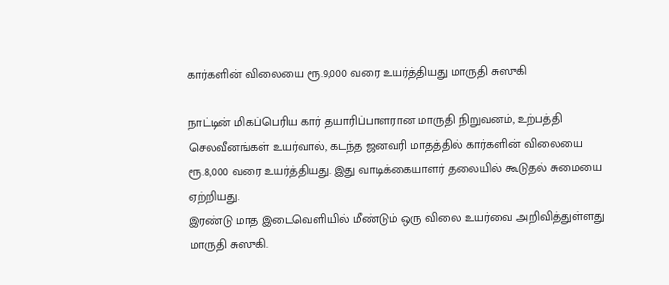கார்களின் விலையை ரூ.9,000 வரை உயர்த்தியது மாருதி சுஸுகி

நாட்டின் மிகப்பெரிய கார் தயாரிப்பாளரான மாருதி நிறுவனம், உற்பத்தி செலவீனங்கள் உயர்வால், கடந்த ஜனவரி மாதத்தில் கார்களின் விலையை ரூ.8,000 வரை உயர்த்தியது. இது வாடிக்கையாளர் தலையில் கூடுதல் சுமையை ஏற்றியது.
இரண்டு மாத இடைவெளியில் மீண்டும் ஒரு விலை உயர்வை அறிவித்துள்ளது மாருதி சுஸுகி.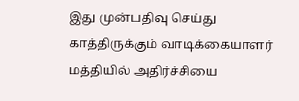இது முன்பதிவு செய்து காத்திருக்கும் வாடிக்கையாளர் மத்தியில் அதிர்ச்சியை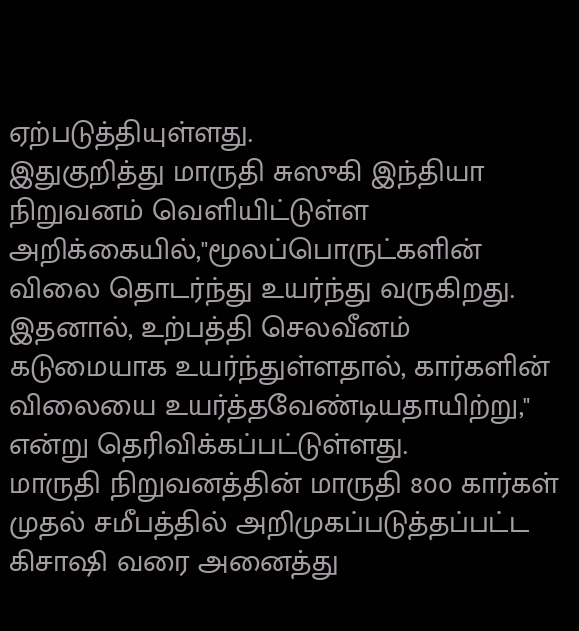ஏற்படுத்தியுள்ளது.
இதுகுறித்து மாருதி சுஸுகி இந்தியா நிறுவனம் வெளியிட்டுள்ள அறிக்கையில்,"மூலப்பொருட்களின் விலை தொடர்ந்து உயர்ந்து வருகிறது. இதனால், உற்பத்தி செலவீனம் கடுமையாக உயர்ந்துள்ளதால், கார்களின் விலையை உயர்த்தவேண்டியதாயிற்று," என்று தெரிவிக்கப்பட்டுள்ளது.
மாருதி நிறுவனத்தின் மாருதி 800 கார்கள் முதல் சமீபத்தில் அறிமுகப்படுத்தப்பட்ட கிசாஷி வரை அனைத்து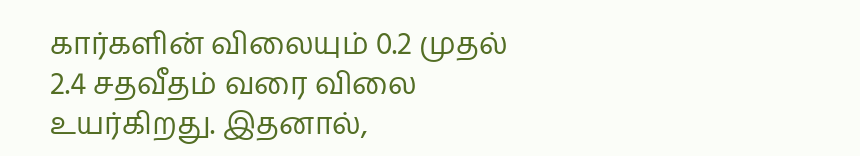கார்களின் விலையும் 0.2 முதல் 2.4 சதவீதம் வரை விலை உயர்கிறது. இதனால்,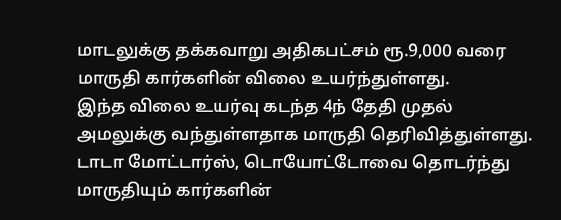மாடலுக்கு தக்கவாறு அதிகபட்சம் ரூ.9,000 வரை மாருதி கார்களின் விலை உயர்ந்துள்ளது.
இந்த விலை உயர்வு கடந்த 4ந் தேதி முதல் அமலுக்கு வந்துள்ளதாக மாருதி தெரிவித்துள்ளது. டாடா மோட்டார்ஸ், டொயோட்டோவை தொடர்ந்து மாருதியும் கார்களின்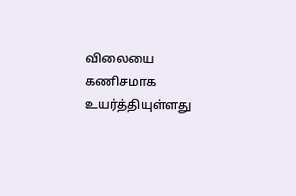விலையை கணிசமாக உயர்த்தியுள்ளது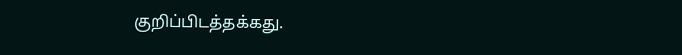குறிப்பிடத்தக்கது.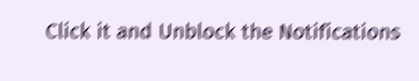Click it and Unblock the Notifications